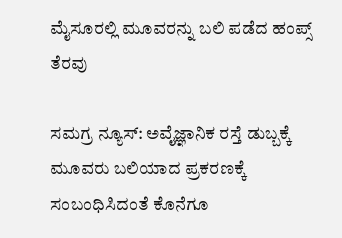ಮೈಸೂರಲ್ಲಿ ಮೂವರನ್ನು ಬಲಿ ಪಡೆದ ಹಂಪ್ಸ್ ತೆರವು

ಸಮಗ್ರ ನ್ಯೂಸ್: ಅವೈಜ್ಞಾನಿಕ ರಸ್ತೆ ಡುಬ್ಬಕ್ಕೆ ಮೂವರು ಬಲಿಯಾದ ಪ್ರಕರಣಕ್ಕೆ ಸಂಬಂಧಿಸಿದಂತೆ ಕೊನೆಗೂ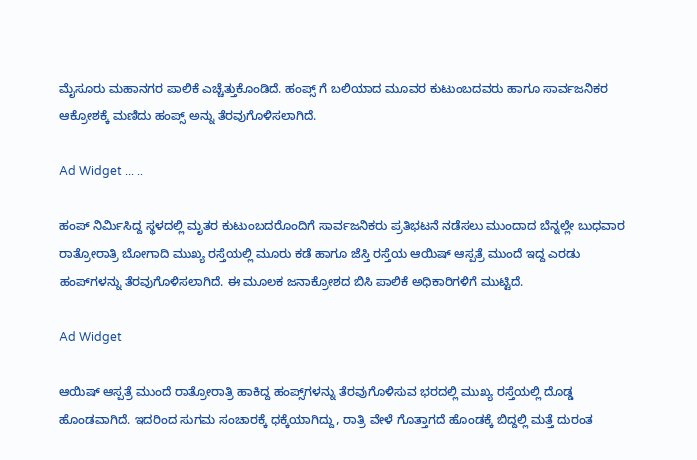ಮೈಸೂರು ಮಹಾನಗರ ಪಾಲಿಕೆ ಎಚ್ಚೆತ್ತುಕೊಂಡಿದೆ. ಹಂಪ್ಸ್ ಗೆ ಬಲಿಯಾದ ಮೂವರ ಕುಟುಂಬದವರು ಹಾಗೂ ಸಾರ್ವಜನಿಕರ ಆಕ್ರೋಶಕ್ಕೆ ಮಣಿದು ಹಂಪ್ಸ್ ಅನ್ನು ತೆರವುಗೊಳಿಸಲಾಗಿದೆ.

Ad Widget ... ..

ಹಂಪ್ ನಿರ್ಮಿಸಿದ್ದ ಸ್ಥಳದಲ್ಲಿ ಮೃತರ ಕುಟುಂಬದರೊಂದಿಗೆ ಸಾರ್ವಜನಿಕರು ಪ್ರತಿಭಟನೆ ನಡೆಸಲು ಮುಂದಾದ ಬೆನ್ನಲ್ಲೇ ಬುಧವಾರ ರಾತ್ರೋರಾತ್ರಿ ಬೋಗಾದಿ ಮುಖ್ಯ ರಸ್ತೆಯಲ್ಲಿ ಮೂರು ಕಡೆ ಹಾಗೂ ಜೆಸ್ತಿ ರಸ್ತೆಯ ಆಯಿಷ್ ಆಸ್ಪತ್ರೆ ಮುಂದೆ ಇದ್ದ ಎರಡು ಹಂಪ್‌ಗಳನ್ನು ತೆರವುಗೊಳಿಸಲಾಗಿದೆ. ಈ ಮೂಲಕ ಜನಾಕ್ರೋಶದ ಬಿಸಿ ಪಾಲಿಕೆ ಅಧಿಕಾರಿಗಳಿಗೆ ಮುಟ್ಟಿದೆ.

Ad Widget

ಆಯಿಷ್ ಆಸ್ಪತ್ರೆ ಮುಂದೆ ರಾತ್ರೋರಾತ್ರಿ ಹಾಕಿದ್ದ ಹಂಪ್ಸ್‌ಗಳನ್ನು ತೆರವುಗೊಳಿಸುವ ಭರದಲ್ಲಿ ಮುಖ್ಯ ರಸ್ತೆಯಲ್ಲಿ ದೊಡ್ಡ ಹೊಂಡವಾಗಿದೆ. ಇದರಿಂದ ಸುಗಮ ಸಂಚಾರಕ್ಕೆ ಧಕ್ಕೆಯಾಗಿದ್ದು, ರಾತ್ರಿ ವೇಳೆ ಗೊತ್ತಾಗದೆ ಹೊಂಡಕ್ಕೆ ಬಿದ್ದಲ್ಲಿ ಮತ್ತೆ ದುರಂತ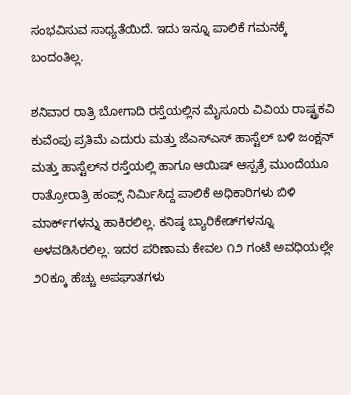ಸಂಭವಿಸುವ ಸಾಧ್ಯತೆಯಿದೆ. ಇದು ಇನ್ನೂ ಪಾಲಿಕೆ ಗಮನಕ್ಕೆ ಬಂದಂತಿಲ್ಲ.

ಶನಿವಾರ ರಾತ್ರಿ ಬೋಗಾದಿ ರಸ್ತೆಯಲ್ಲಿನ ಮೈಸೂರು ವಿವಿಯ ರಾಷ್ಟ್ರಕವಿ ಕುವೆಂಪು ಪ್ರತಿಮೆ ಎದುರು ಮತ್ತು ಜೆಎಸ್‌ಎಸ್ ಹಾಸ್ಟೆಲ್ ಬಳಿ ಜಂಕ್ಷನ್ ಮತ್ತು ಹಾಸ್ಟೆಲ್‌ನ ರಸ್ತೆಯಲ್ಲಿ ಹಾಗೂ ಆಯಿಷ್ ಆಸ್ಪತ್ರೆ ಮುಂದೆಯೂ ರಾತ್ರೋರಾತ್ರಿ ಹಂಪ್ಸ್ ನಿರ್ಮಿಸಿದ್ದ ಪಾಲಿಕೆ ಅಧಿಕಾರಿಗಳು ಬಿಳಿ ಮಾರ್ಕ್‌ಗಳನ್ನು ಹಾಕಿರಲಿಲ್ಲ. ಕನಿಷ್ಠ ಬ್ಯಾರಿಕೇಡ್‌ಗಳನ್ನೂ ಅಳವಡಿಸಿರಲಿಲ್ಲ. ಇದರ ಪರಿಣಾಮ ಕೇವಲ ೧೨ ಗಂಟೆ ಅವಧಿಯಲ್ಲೇ ೨೦ಕ್ಕೂ ಹೆಚ್ಚು ಅಪಘಾತಗಳು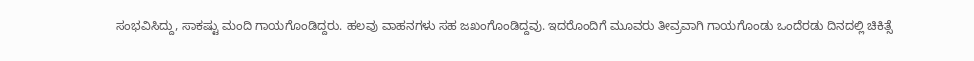ಸಂಭವಿಸಿದ್ದು, ಸಾಕಷ್ಟು ಮಂದಿ ಗಾಯಗೊಂಡಿದ್ದರು. ಹಲವು ವಾಹನಗಳು ಸಹ ಜಖಂಗೊಂಡಿದ್ದವು. ಇದರೊಂದಿಗೆ ಮೂವರು ತೀವ್ರವಾಗಿ ಗಾಯಗೊಂಡು ಒಂದೆರಡು ದಿನದಲ್ಲಿ ಚಿಕಿತ್ಸೆ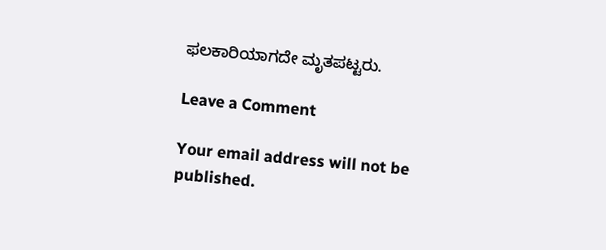ಫಲಕಾರಿಯಾಗದೇ ಮೃತಪಟ್ಟರು.

Leave a Comment

Your email address will not be published.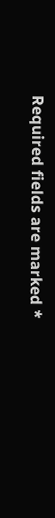Required fields are marked *